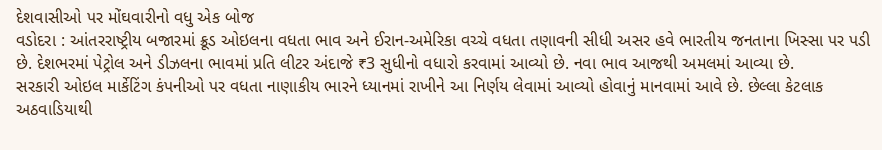દેશવાસીઓ પર મોંઘવારીનો વધુ એક બોજ
વડોદરા : આંતરરાષ્ટ્રીય બજારમાં ક્રૂડ ઓઇલના વધતા ભાવ અને ઈરાન-અમેરિકા વચ્ચે વધતા તણાવની સીધી અસર હવે ભારતીય જનતાના ખિસ્સા પર પડી છે. દેશભરમાં પેટ્રોલ અને ડીઝલના ભાવમાં પ્રતિ લીટર અંદાજે ₹3 સુધીનો વધારો કરવામાં આવ્યો છે. નવા ભાવ આજથી અમલમાં આવ્યા છે.
સરકારી ઓઇલ માર્કેટિંગ કંપનીઓ પર વધતા નાણાકીય ભારને ધ્યાનમાં રાખીને આ નિર્ણય લેવામાં આવ્યો હોવાનું માનવામાં આવે છે. છેલ્લા કેટલાક અઠવાડિયાથી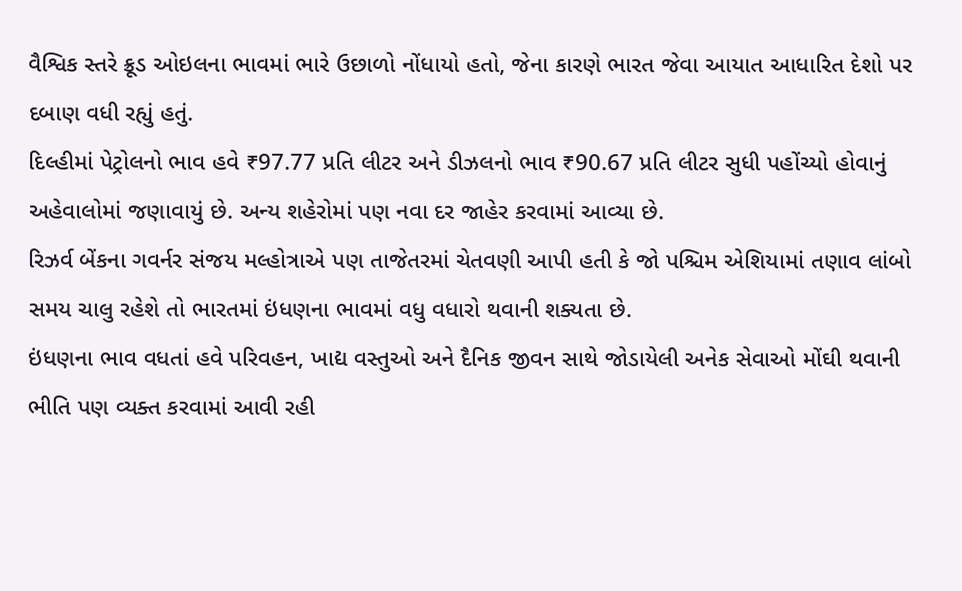વૈશ્વિક સ્તરે ક્રૂડ ઓઇલના ભાવમાં ભારે ઉછાળો નોંધાયો હતો, જેના કારણે ભારત જેવા આયાત આધારિત દેશો પર દબાણ વધી રહ્યું હતું.
દિલ્હીમાં પેટ્રોલનો ભાવ હવે ₹97.77 પ્રતિ લીટર અને ડીઝલનો ભાવ ₹90.67 પ્રતિ લીટર સુધી પહોંચ્યો હોવાનું અહેવાલોમાં જણાવાયું છે. અન્ય શહેરોમાં પણ નવા દર જાહેર કરવામાં આવ્યા છે.
રિઝર્વ બેંકના ગવર્નર સંજય મલ્હોત્રાએ પણ તાજેતરમાં ચેતવણી આપી હતી કે જો પશ્ચિમ એશિયામાં તણાવ લાંબો સમય ચાલુ રહેશે તો ભારતમાં ઇંધણના ભાવમાં વધુ વધારો થવાની શક્યતા છે.
ઇંધણના ભાવ વધતાં હવે પરિવહન, ખાદ્ય વસ્તુઓ અને દૈનિક જીવન સાથે જોડાયેલી અનેક સેવાઓ મોંઘી થવાની ભીતિ પણ વ્યક્ત કરવામાં આવી રહી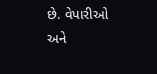છે. વેપારીઓ અને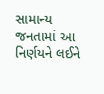સામાન્ય જનતામાં આ નિર્ણયને લઈને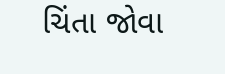ચિંતા જોવા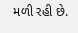મળી રહી છે.